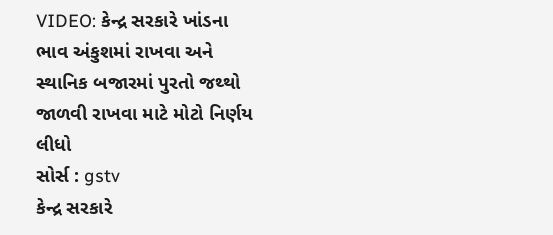VIDEO: કેન્દ્ર સરકારે ખાંડના ભાવ અંકુશમાં રાખવા અને સ્થાનિક બજારમાં પુરતો જથ્થો જાળવી રાખવા માટે મોટો નિર્ણય લીધો
સોર્સ : gstv
કેન્દ્ર સરકારે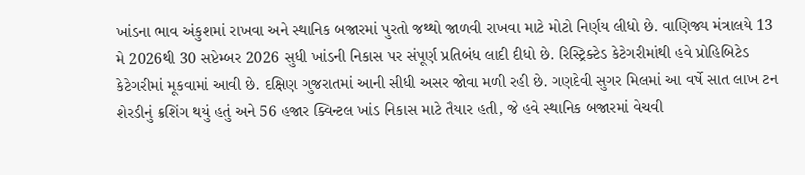ખાંડના ભાવ અંકુશમાં રાખવા અને સ્થાનિક બજારમાં પુરતો જથ્થો જાળવી રાખવા માટે મોટો નિર્ણય લીધો છે. વાણિજ્ય મંત્રાલયે 13 મે 2026થી 30 સપ્ટેમ્બર 2026 સુધી ખાંડની નિકાસ પર સંપૂર્ણ પ્રતિબંધ લાદી દીધો છે. રિસ્ટ્રિક્ટેડ કેટેગરીમાંથી હવે પ્રોહિબિટેડ કેટેગરીમાં મૂકવામાં આવી છે. દક્ષિણ ગુજરાતમાં આની સીધી અસર જોવા મળી રહી છે. ગણદેવી સુગર મિલમાં આ વર્ષે સાત લાખ ટન શેરડીનું ક્રશિંગ થયું હતું અને 56 હજાર ક્વિન્ટલ ખાંડ નિકાસ માટે તૈયાર હતી, જે હવે સ્થાનિક બજારમાં વેચવી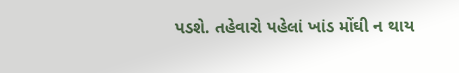પડશે. તહેવારો પહેલાં ખાંડ મોંઘી ન થાય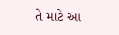તે માટે આ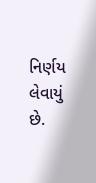નિર્ણય લેવાયું છે.